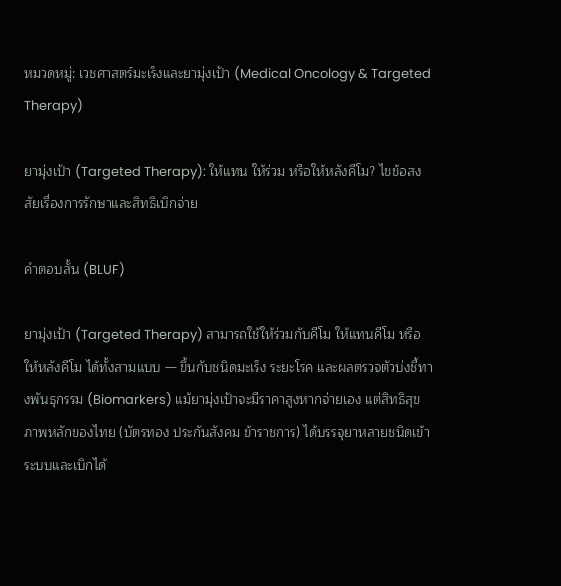หมวดหมู่: เวชศาสตร์มะเร็งและยามุ่งเป้า (Medical Oncology & Targeted Therapy)

ยามุ่งเป้า (Targeted Therapy): ให้แทน ให้ร่วม หรือให้หลังคีโม? ไขข้อสงสัยเรื่องการรักษาและสิทธิเบิกจ่าย

คำตอบสั้น (BLUF)

ยามุ่งเป้า (Targeted Therapy) สามารถใช้ให้ร่วมกับคีโม ให้แทนคีโม หรือให้หลังคีโม ได้ทั้งสามแบบ — ขึ้นกับชนิดมะเร็ง ระยะโรค และผลตรวจตัวบ่งชี้ทางพันธุกรรม (Biomarkers) แม้ยามุ่งเป้าจะมีราคาสูงหากจ่ายเอง แต่สิทธิสุขภาพหลักของไทย (บัตรทอง ประกันสังคม ข้าราชการ) ได้บรรจุยาหลายชนิดเข้าระบบและเบิกได้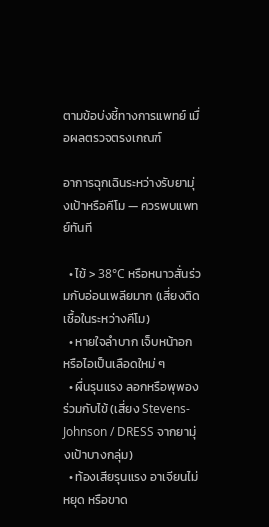ตามข้อบ่งชี้ทางการแพทย์ เมื่อผลตรวจตรงเกณฑ์

อาการฉุกเฉินระหว่างรับยามุ่งเป้าหรือคีโม — ควรพบแพทย์ทันที

  • ไข้ > 38°C หรือหนาวสั่นร่วมกับอ่อนเพลียมาก (เสี่ยงติดเชื้อในระหว่างคีโม)
  • หายใจลำบาก เจ็บหน้าอก หรือไอเป็นเลือดใหม่ ๆ
  • ผื่นรุนแรง ลอกหรือพุพองร่วมกับไข้ (เสี่ยง Stevens-Johnson / DRESS จากยามุ่งเป้าบางกลุ่ม)
  • ท้องเสียรุนแรง อาเจียนไม่หยุด หรือขาด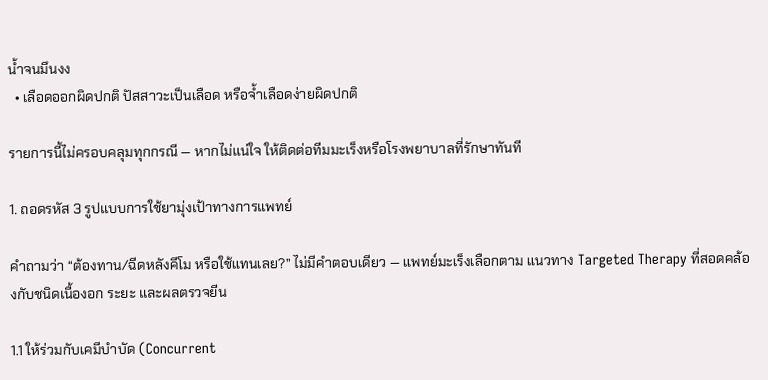น้ำจนมึนงง
  • เลือดออกผิดปกติ ปัสสาวะเป็นเลือด หรือจ้ำเลือดง่ายผิดปกติ

รายการนี้ไม่ครอบคลุมทุกกรณี — หากไม่แน่ใจ ให้ติดต่อทีมมะเร็งหรือโรงพยาบาลที่รักษาทันที

1. ถอดรหัส 3 รูปแบบการใช้ยามุ่งเป้าทางการแพทย์

คำถามว่า “ต้องทาน/ฉีดหลังคีโม หรือใช้แทนเลย?” ไม่มีคำตอบเดียว — แพทย์มะเร็งเลือกตาม แนวทาง Targeted Therapy ที่สอดคล้องกับชนิดเนื้องอก ระยะ และผลตรวจยีน

1.1 ให้ร่วมกับเคมีบำบัด (Concurrent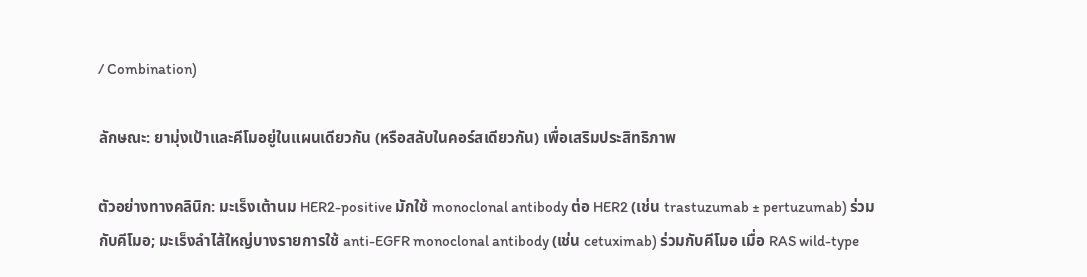/ Combination)

ลักษณะ: ยามุ่งเป้าและคีโมอยู่ในแผนเดียวกัน (หรือสลับในคอร์สเดียวกัน) เพื่อเสริมประสิทธิภาพ

ตัวอย่างทางคลินิก: มะเร็งเต้านม HER2-positive มักใช้ monoclonal antibody ต่อ HER2 (เช่น trastuzumab ± pertuzumab) ร่วมกับคีโมอ; มะเร็งลำไส้ใหญ่บางรายการใช้ anti-EGFR monoclonal antibody (เช่น cetuximab) ร่วมกับคีโมอ เมื่อ RAS wild-type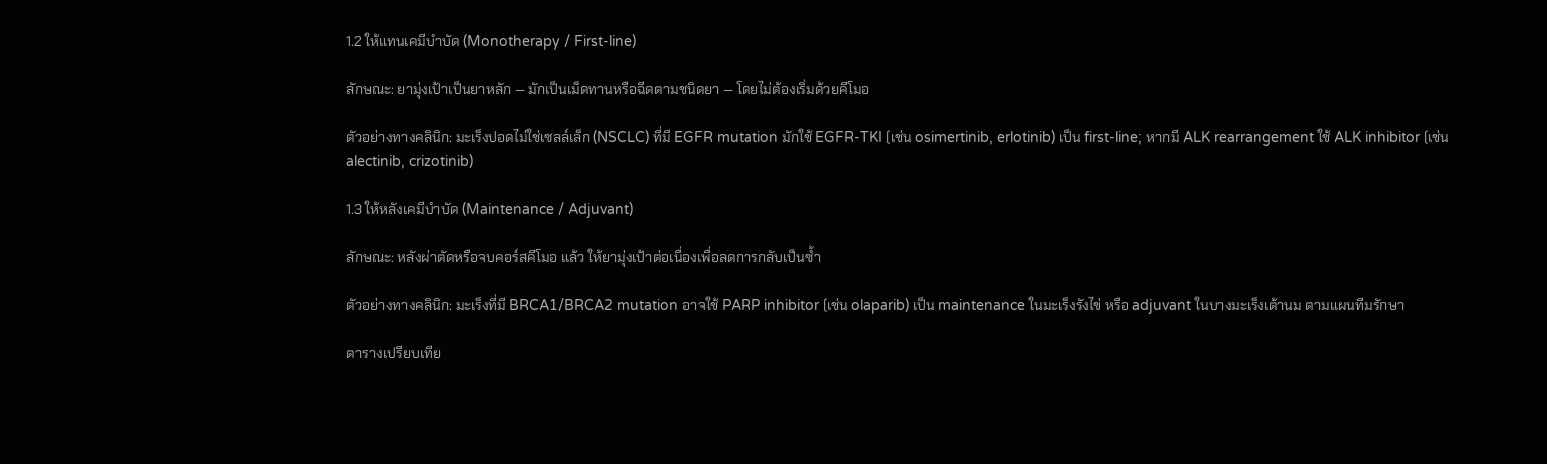1.2 ให้แทนเคมีบำบัด (Monotherapy / First-line)

ลักษณะ: ยามุ่งเป้าเป็นยาหลัก — มักเป็นเม็ดทานหรือฉีดตามชนิดยา — โดยไม่ต้องเริ่มด้วยคีโมอ

ตัวอย่างทางคลินิก: มะเร็งปอดไม่ใช่เซลล์เล็ก (NSCLC) ที่มี EGFR mutation มักใช้ EGFR-TKI (เช่น osimertinib, erlotinib) เป็น first-line; หากมี ALK rearrangement ใช้ ALK inhibitor (เช่น alectinib, crizotinib)

1.3 ให้หลังเคมีบำบัด (Maintenance / Adjuvant)

ลักษณะ: หลังผ่าตัดหรือจบคอร์สคีโมอ แล้ว ให้ยามุ่งเป้าต่อเนื่องเพื่อลดการกลับเป็นซ้ำ

ตัวอย่างทางคลินิก: มะเร็งที่มี BRCA1/BRCA2 mutation อาจใช้ PARP inhibitor (เช่น olaparib) เป็น maintenance ในมะเร็งรังไข่ หรือ adjuvant ในบางมะเร็งเต้านม ตามแผนทีมรักษา

ตารางเปรียบเทีย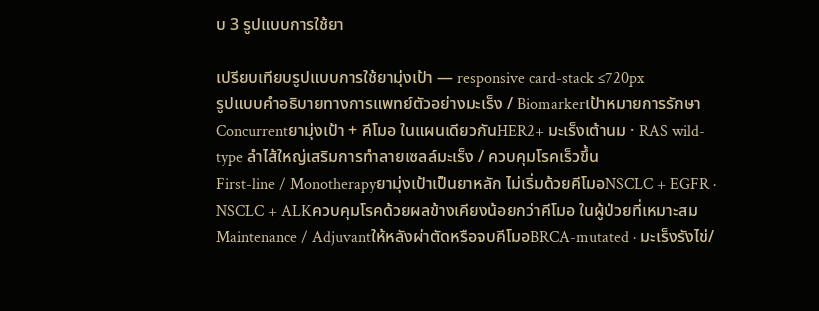บ 3 รูปแบบการใช้ยา

เปรียบเทียบรูปแบบการใช้ยามุ่งเป้า — responsive card-stack ≤720px
รูปแบบคำอธิบายทางการแพทย์ตัวอย่างมะเร็ง / Biomarkerเป้าหมายการรักษา
Concurrentยามุ่งเป้า + คีโมอ ในแผนเดียวกันHER2+ มะเร็งเต้านม · RAS wild-type ลำไส้ใหญ่เสริมการทำลายเซลล์มะเร็ง / ควบคุมโรคเร็วขึ้น
First-line / Monotherapyยามุ่งเป้าเป็นยาหลัก ไม่เริ่มด้วยคีโมอNSCLC + EGFR · NSCLC + ALKควบคุมโรคด้วยผลข้างเคียงน้อยกว่าคีโมอ ในผู้ป่วยที่เหมาะสม
Maintenance / Adjuvantให้หลังผ่าตัดหรือจบคีโมอBRCA-mutated · มะเร็งรังไข่/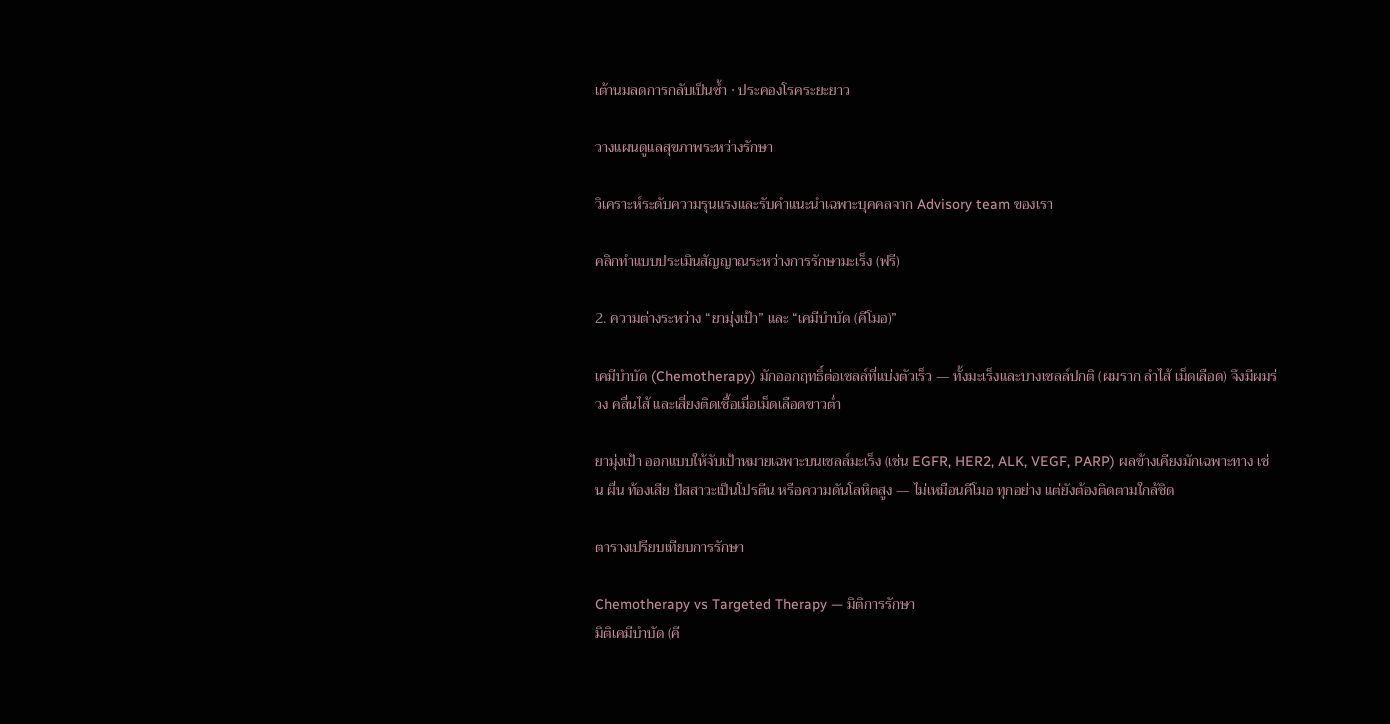เต้านมลดการกลับเป็นซ้ำ · ประคองโรคระยะยาว

วางแผนดูแลสุขภาพระหว่างรักษา

วิเคราะห์ระดับความรุนแรงและรับคำแนะนำเฉพาะบุคคลจาก Advisory team ของเรา

คลิกทำแบบประเมินสัญญาณระหว่างการรักษามะเร็ง (ฟรี)

2. ความต่างระหว่าง “ยามุ่งเป้า” และ “เคมีบำบัด (คีโมอ)”

เคมีบำบัด (Chemotherapy) มักออกฤทธิ์ต่อเซลล์ที่แบ่งตัวเร็ว — ทั้งมะเร็งและบางเซลล์ปกติ (ผมราก ลำไส้ เม็ดเลือด) จึงมีผมร่วง คลื่นไส้ และเสี่ยงติดเชื้อเมื่อเม็ดเลือดขาวต่ำ

ยามุ่งเป้า ออกแบบให้จับเป้าหมายเฉพาะบนเซลล์มะเร็ง (เช่น EGFR, HER2, ALK, VEGF, PARP) ผลข้างเคียงมักเฉพาะทาง เช่น ผื่น ท้องเสีย ปัสสาวะเป็นโปรตีน หรือความดันโลหิตสูง — ไม่เหมือนคีโมอ ทุกอย่าง แต่ยังต้องติดตามใกล้ชิด

ตารางเปรียบเทียบการรักษา

Chemotherapy vs Targeted Therapy — มิติการรักษา
มิติเคมีบำบัด (คี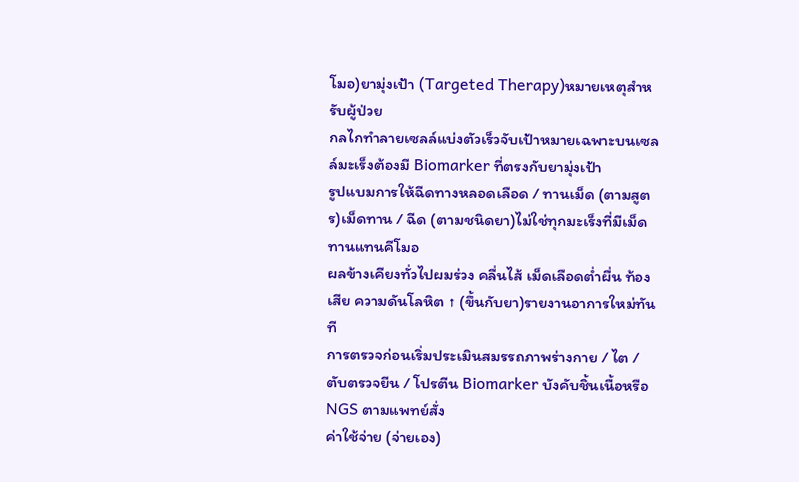โมอ)ยามุ่งเป้า (Targeted Therapy)หมายเหตุสำหรับผู้ป่วย
กลไกทำลายเซลล์แบ่งตัวเร็วจับเป้าหมายเฉพาะบนเซลล์มะเร็งต้องมี Biomarker ที่ตรงกับยามุ่งเป้า
รูปแบมการให้ฉีดทางหลอดเลือด / ทานเม็ด (ตามสูตร)เม็ดทาน / ฉีด (ตามชนิดยา)ไม่ใช่ทุกมะเร็งที่มีเม็ดทานแทนคีโมอ
ผลข้างเคียงทั่วไปผมร่วง คลื่นไส้ เม็ดเลือดต่ำผื่น ท้องเสีย ความดันโลหิต ↑ (ขึ้นกับยา)รายงานอาการใหม่ทันที
การตรวจก่อนเริ่มประเมินสมรรถภาพร่างกาย / ไต / ตับตรวจยีน / โปรตีน Biomarker บังคับชิ้นเนื้อหรือ NGS ตามแพทย์สั่ง
ค่าใช้จ่าย (จ่ายเอง)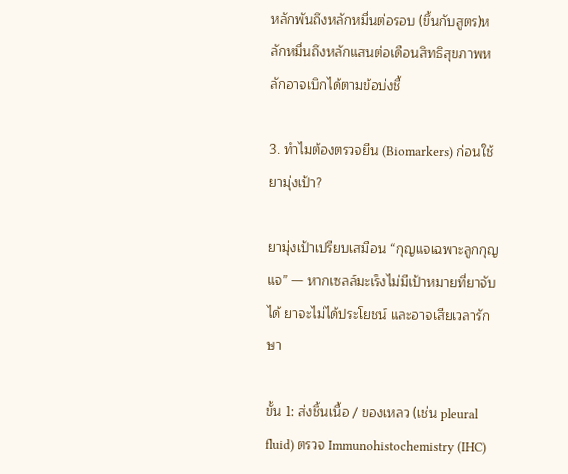หลักพันถึงหลักหมื่นต่อรอบ (ขึ้นกับสูตร)หลักหมื่นถึงหลักแสนต่อเดือนสิทธิสุขภาพหลักอาจเบิกได้ตามข้อบ่งชี้

3. ทำไมต้องตรวจยีน (Biomarkers) ก่อนใช้ยามุ่งเป้า?

ยามุ่งเป้าเปรียบเสมือน “กุญแจเฉพาะลูกกุญแจ” — หากเซลล์มะเร็งไม่มีเป้าหมายที่ยาจับได้ ยาจะไม่ได้ประโยชน์ และอาจเสียเวลารักษา

ขั้น 1: ส่งชิ้นเนื้อ / ของเหลว (เช่น pleural fluid) ตรวจ Immunohistochemistry (IHC)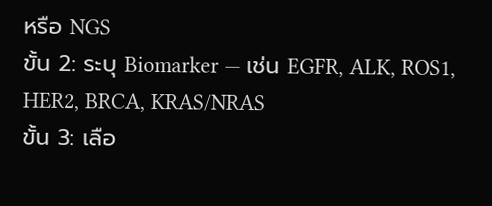หรือ NGS
ขั้น 2: ระบุ Biomarker — เช่น EGFR, ALK, ROS1, HER2, BRCA, KRAS/NRAS
ขั้น 3: เลือ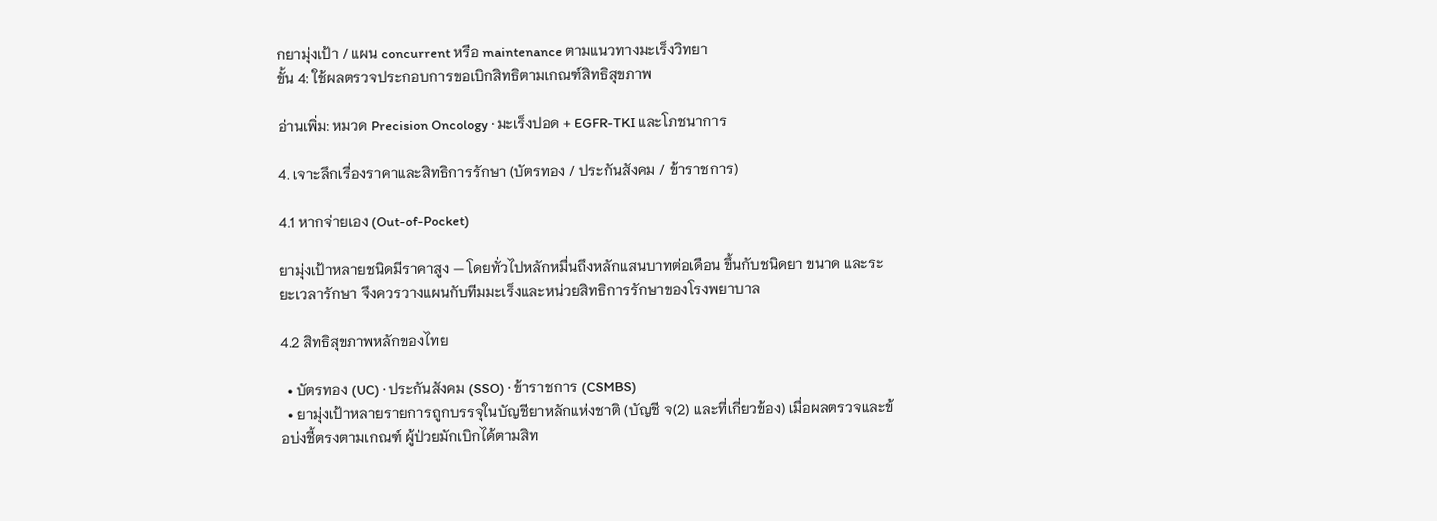กยามุ่งเป้า / แผน concurrent หรือ maintenance ตามแนวทางมะเร็งวิทยา
ขั้น 4: ใช้ผลตรวจประกอบการขอเบิกสิทธิตามเกณฑ์สิทธิสุขภาพ

อ่านเพิ่ม: หมวด Precision Oncology · มะเร็งปอด + EGFR-TKI และโภชนาการ

4. เจาะลึกเรื่องราคาและสิทธิการรักษา (บัตรทอง / ประกันสังคม / ข้าราชการ)

4.1 หากจ่ายเอง (Out-of-Pocket)

ยามุ่งเป้าหลายชนิดมีราคาสูง — โดยทั่วไปหลักหมื่นถึงหลักแสนบาทต่อเดือน ขึ้นกับชนิดยา ขนาด และระยะเวลารักษา จึงควรวางแผนกับทีมมะเร็งและหน่วยสิทธิการรักษาของโรงพยาบาล

4.2 สิทธิสุขภาพหลักของไทย

  • บัตรทอง (UC) · ประกันสังคม (SSO) · ข้าราชการ (CSMBS)
  • ยามุ่งเป้าหลายรายการถูกบรรจุในบัญชียาหลักแห่งชาติ (บัญชี จ(2) และที่เกี่ยวข้อง) เมื่อผลตรวจและข้อบ่งชี้ตรงตามเกณฑ์ ผู้ป่วยมักเบิกได้ตามสิท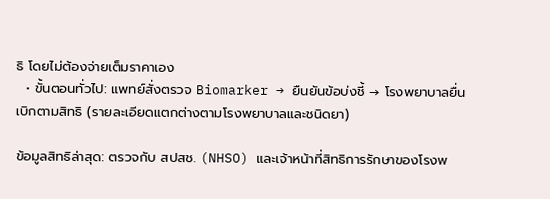ธิ โดยไม่ต้องจ่ายเต็มราคาเอง
  • ขั้นตอนทั่วไป: แพทย์สั่งตรวจ Biomarker → ยืนยันข้อบ่งชี้ → โรงพยาบาลยื่นเบิกตามสิทธิ (รายละเอียดแตกต่างตามโรงพยาบาลและชนิดยา)

ข้อมูลสิทธิล่าสุด: ตรวจกับ สปสช. (NHSO) และเจ้าหน้าที่สิทธิการรักษาของโรงพ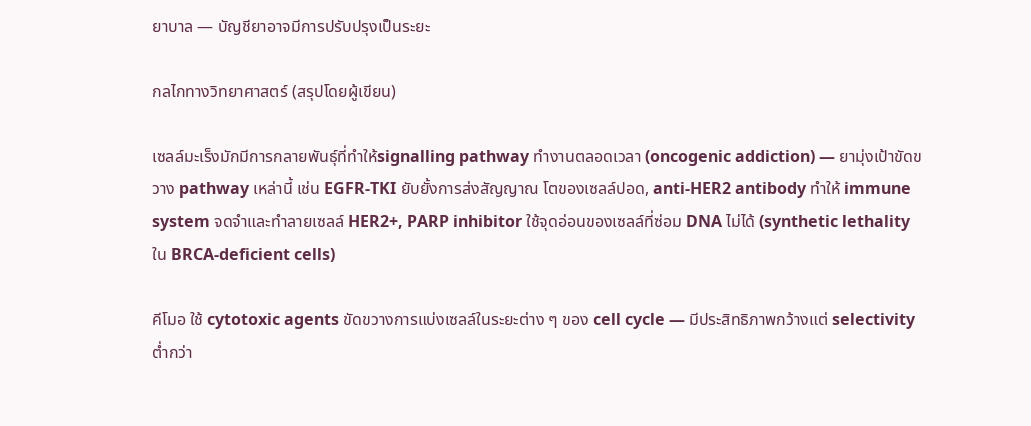ยาบาล — บัญชียาอาจมีการปรับปรุงเป็นระยะ

กลไกทางวิทยาศาสตร์ (สรุปโดยผู้เขียน)

เซลล์มะเร็งมักมีการกลายพันธุ์ที่ทำให้signalling pathway ทำงานตลอดเวลา (oncogenic addiction) — ยามุ่งเป้าขัดขวาง pathway เหล่านี้ เช่น EGFR-TKI ยับยั้งการส่งสัญญาณ โตของเซลล์ปอด, anti-HER2 antibody ทำให้ immune system จดจำและทำลายเซลล์ HER2+, PARP inhibitor ใช้จุดอ่อนของเซลล์ที่ซ่อม DNA ไม่ได้ (synthetic lethality ใน BRCA-deficient cells)

คีโมอ ใช้ cytotoxic agents ขัดขวางการแบ่งเซลล์ในระยะต่าง ๆ ของ cell cycle — มีประสิทธิภาพกว้างแต่ selectivity ต่ำกว่า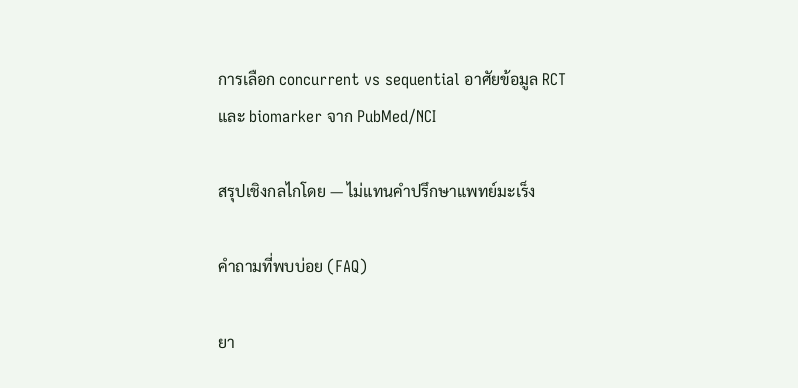การเลือก concurrent vs sequential อาศัยข้อมูล RCT และ biomarker จาก PubMed/NCI

สรุปเชิงกลไกโดย — ไม่แทนคำปรึกษาแพทย์มะเร็ง

คำถามที่พบบ่อย (FAQ)

ยา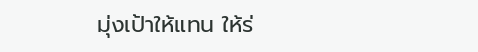มุ่งเป้าให้แทน ให้ร่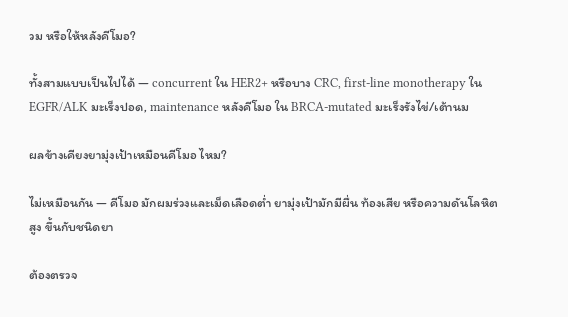วม หรือให้หลังคีโมอ?

ทั้งสามแบบเป็นไปได้ — concurrent ใน HER2+ หรือบาง CRC, first-line monotherapy ใน EGFR/ALK มะเร็งปอด, maintenance หลังคีโมอ ใน BRCA-mutated มะเร็งรังไข่/เต้านม

ผลข้างเคียงยามุ่งเป้าเหมือนคีโมอ ไหม?

ไม่เหมือนกัน — คีโมอ มักผมร่วงและเม็ดเลือดต่ำ ยามุ่งเป้ามักมีผื่น ท้องเสีย หรือความดันโลหิตสูง ขึ้นกับชนิดยา

ต้องตรวจ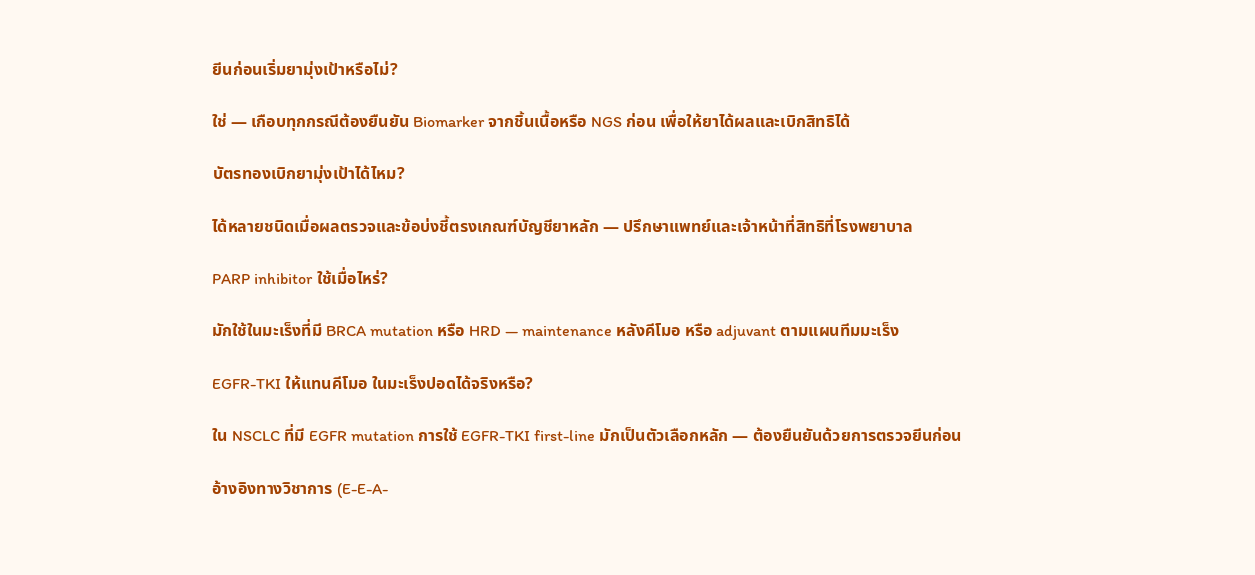ยีนก่อนเริ่มยามุ่งเป้าหรือไม่?

ใช่ — เกือบทุกกรณีต้องยืนยัน Biomarker จากชิ้นเนื้อหรือ NGS ก่อน เพื่อให้ยาได้ผลและเบิกสิทธิได้

บัตรทองเบิกยามุ่งเป้าได้ไหม?

ได้หลายชนิดเมื่อผลตรวจและข้อบ่งชี้ตรงเกณฑ์บัญชียาหลัก — ปรึกษาแพทย์และเจ้าหน้าที่สิทธิที่โรงพยาบาล

PARP inhibitor ใช้เมื่อไหร่?

มักใช้ในมะเร็งที่มี BRCA mutation หรือ HRD — maintenance หลังคีโมอ หรือ adjuvant ตามแผนทีมมะเร็ง

EGFR-TKI ให้แทนคีโมอ ในมะเร็งปอดได้จริงหรือ?

ใน NSCLC ที่มี EGFR mutation การใช้ EGFR-TKI first-line มักเป็นตัวเลือกหลัก — ต้องยืนยันด้วยการตรวจยีนก่อน

อ้างอิงทางวิชาการ (E-E-A-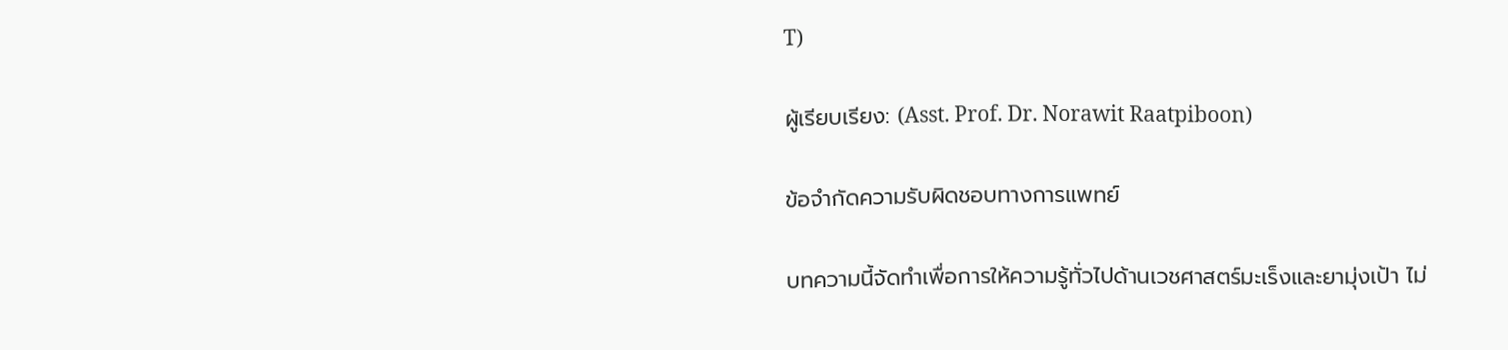T)

ผู้เรียบเรียง: (Asst. Prof. Dr. Norawit Raatpiboon)

ข้อจำกัดความรับผิดชอบทางการแพทย์

บทความนี้จัดทำเพื่อการให้ความรู้ทั่วไปด้านเวชศาสตร์มะเร็งและยามุ่งเป้า ไม่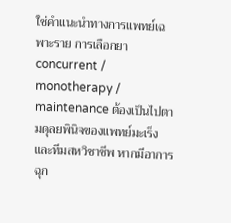ใช่คำแนะนำทางการแพทย์เฉพาะราย การเลือกยา concurrent / monotherapy / maintenance ต้องเป็นไปตามดุลยพินิจของแพทย์มะเร็งและทีมสหวิชาชีพ หากมีอาการฉุก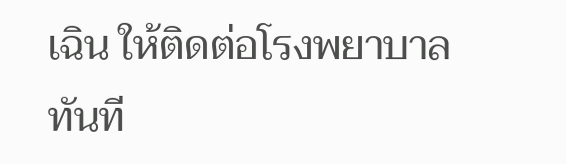เฉิน ให้ติดต่อโรงพยาบาลทันที